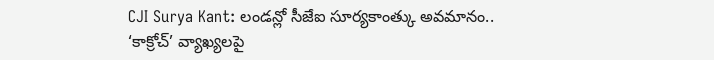CJI Surya Kant: లండన్లో సీజేఐ సూర్యకాంత్కు అవమానం.. ‘కాక్రోచ్’ వ్యాఖ్యలపై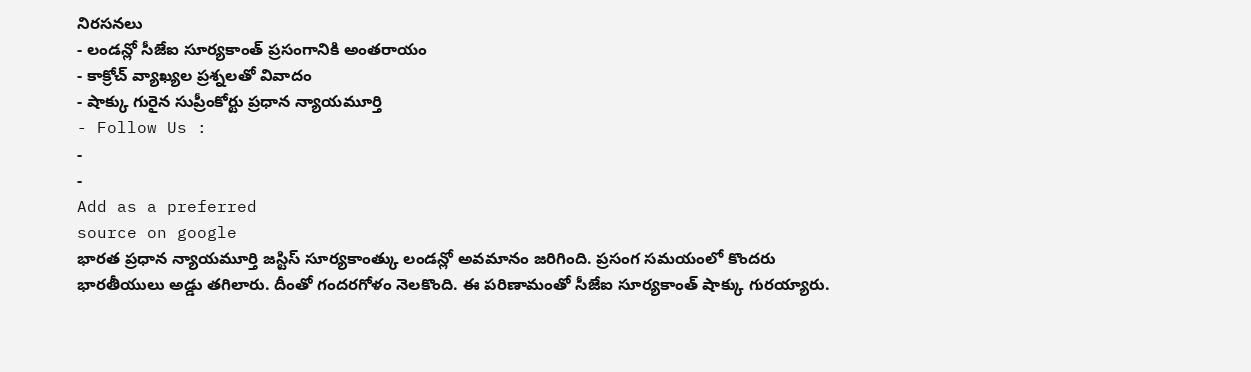నిరసనలు
- లండన్లో సీజేఐ సూర్యకాంత్ ప్రసంగానికి అంతరాయం
- కాక్రోచ్ వ్యాఖ్యల ప్రశ్నలతో వివాదం
- షాక్కు గురైన సుప్రీంకోర్టు ప్రధాన న్యాయమూర్తి
- Follow Us :
-
-
Add as a preferred
source on google
భారత ప్రధాన న్యాయమూర్తి జస్టిస్ సూర్యకాంత్కు లండన్లో అవమానం జరిగింది. ప్రసంగ సమయంలో కొందరు భారతీయులు అడ్డు తగిలారు. దీంతో గందరగోళం నెలకొంది. ఈ పరిణామంతో సీజేఐ సూర్యకాంత్ షాక్కు గురయ్యారు.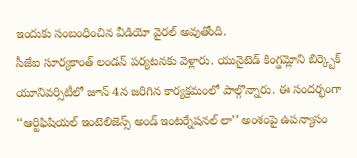ఇందుకు సంబంధించిన వీడియో వైరల్ అవుతోంది.
సీజేఐ సూర్యకాంత్ లండన్ పర్యటనకు వెళ్లారు. యునైటెడ్ కింగ్డమ్లోని బిర్క్బెక్ యూనివర్సిటీలో జూన్ 4న జరిగిన కార్యక్రమంలో పాల్గొన్నారు. ఈ సందర్భంగా ‘‘ఆర్టిఫిషియల్ ఇంటెలిజెన్స్ అండ్ ఇంటర్నేషనల్ లా’’ అంశంపై ఉపన్యాసం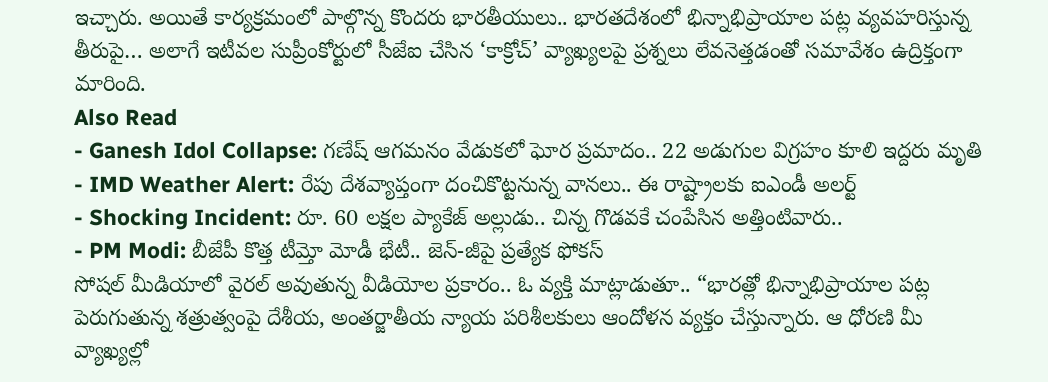ఇచ్చారు. అయితే కార్యక్రమంలో పాల్గొన్న కొందరు భారతీయులు.. భారతదేశంలో భిన్నాభిప్రాయాల పట్ల వ్యవహరిస్తున్న తీరుపై… అలాగే ఇటీవల సుప్రీంకోర్టులో సీజేఐ చేసిన ‘కాక్రోచ్’ వ్యాఖ్యలపై ప్రశ్నలు లేవనెత్తడంతో సమావేశం ఉద్రిక్తంగా మారింది.
Also Read
- Ganesh Idol Collapse: గణేష్ ఆగమనం వేడుకలో ఘోర ప్రమాదం.. 22 అడుగుల విగ్రహం కూలి ఇద్దరు మృతి
- IMD Weather Alert: రేపు దేశవ్యాప్తంగా దంచికొట్టనున్న వానలు.. ఈ రాష్ట్రాలకు ఐఎండీ అలర్ట్
- Shocking Incident: రూ. 60 లక్షల ప్యాకేజ్ అల్లుడు.. చిన్న గొడవకే చంపేసిన అత్తింటివారు..
- PM Modi: బీజేపీ కొత్త టీమ్తో మోడీ భేటీ.. జెన్-జీపై ప్రత్యేక ఫోకస్
సోషల్ మీడియాలో వైరల్ అవుతున్న వీడియోల ప్రకారం.. ఓ వ్యక్తి మాట్లాడుతూ.. “భారత్లో భిన్నాభిప్రాయాల పట్ల పెరుగుతున్న శత్రుత్వంపై దేశీయ, అంతర్జాతీయ న్యాయ పరిశీలకులు ఆందోళన వ్యక్తం చేస్తున్నారు. ఆ ధోరణి మీ వ్యాఖ్యల్లో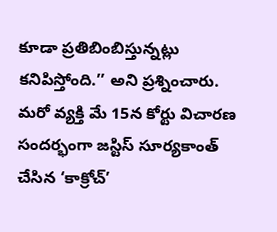కూడా ప్రతిబింబిస్తున్నట్లు కనిపిస్తోంది.’’ అని ప్రశ్నించారు. మరో వ్యక్తి మే 15న కోర్టు విచారణ సందర్భంగా జస్టిస్ సూర్యకాంత్ చేసిన ‘కాక్రోచ్’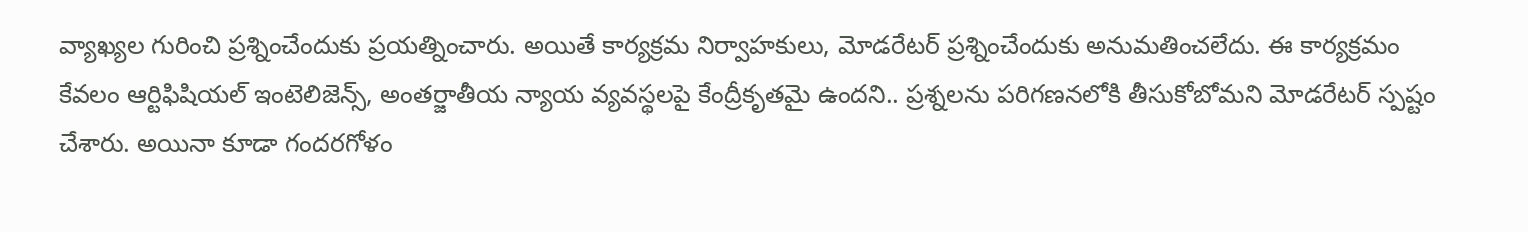వ్యాఖ్యల గురించి ప్రశ్నించేందుకు ప్రయత్నించారు. అయితే కార్యక్రమ నిర్వాహకులు, మోడరేటర్ ప్రశ్నించేందుకు అనుమతించలేదు. ఈ కార్యక్రమం కేవలం ఆర్టిఫిషియల్ ఇంటెలిజెన్స్, అంతర్జాతీయ న్యాయ వ్యవస్థలపై కేంద్రీకృతమై ఉందని.. ప్రశ్నలను పరిగణనలోకి తీసుకోబోమని మోడరేటర్ స్పష్టం చేశారు. అయినా కూడా గందరగోళం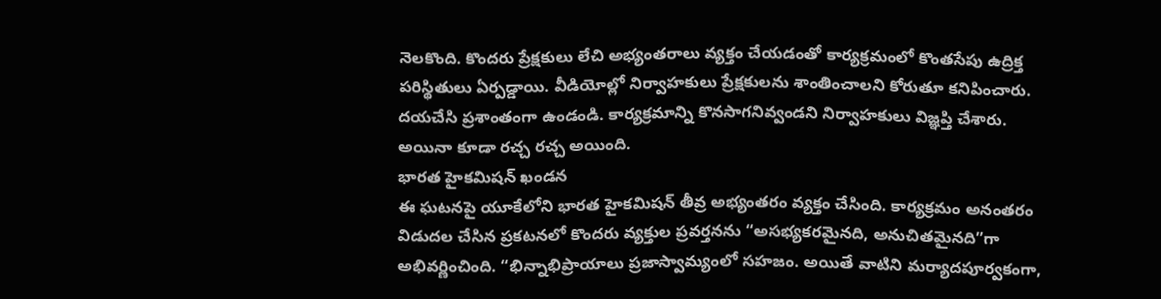నెలకొంది. కొందరు ప్రేక్షకులు లేచి అభ్యంతరాలు వ్యక్తం చేయడంతో కార్యక్రమంలో కొంతసేపు ఉద్రిక్త పరిస్థితులు ఏర్పడ్డాయి. వీడియోల్లో నిర్వాహకులు ప్రేక్షకులను శాంతించాలని కోరుతూ కనిపించారు. దయచేసి ప్రశాంతంగా ఉండండి. కార్యక్రమాన్ని కొనసాగనివ్వండని నిర్వాహకులు విజ్ఞప్తి చేశారు. అయినా కూడా రచ్చ రచ్చ అయింది.
భారత హైకమిషన్ ఖండన
ఈ ఘటనపై యూకేలోని భారత హైకమిషన్ తీవ్ర అభ్యంతరం వ్యక్తం చేసింది. కార్యక్రమం అనంతరం విడుదల చేసిన ప్రకటనలో కొందరు వ్యక్తుల ప్రవర్తనను “అసభ్యకరమైనది, అనుచితమైనది”గా అభివర్ణించింది. “భిన్నాభిప్రాయాలు ప్రజాస్వామ్యంలో సహజం. అయితే వాటిని మర్యాదపూర్వకంగా,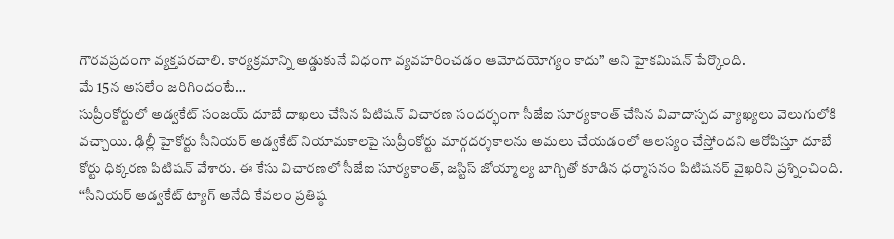గౌరవప్రదంగా వ్యక్తపరచాలి. కార్యక్రమాన్ని అడ్డుకునే విధంగా వ్యవహరించడం ఆమోదయోగ్యం కాదు” అని హైకమిషన్ పేర్కొంది.
మే 15న అసలేం జరిగిందంటే…
సుప్రీంకోర్టులో అడ్వకేట్ సంజయ్ దూబే దాఖలు చేసిన పిటిషన్ విచారణ సందర్భంగా సీజేఐ సూర్యకాంత్ చేసిన వివాదాస్పద వ్యాఖ్యలు వెలుగులోకి వచ్చాయి. ఢిల్లీ హైకోర్టు సీనియర్ అడ్వకేట్ నియామకాలపై సుప్రీంకోర్టు మార్గదర్శకాలను అమలు చేయడంలో ఆలస్యం చేస్తోందని ఆరోపిస్తూ దూబే కోర్టు ధిక్కరణ పిటిషన్ వేశారు. ఈ కేసు విచారణలో సీజేఐ సూర్యకాంత్, జస్టిస్ జోయ్మాల్య బాగ్చితో కూడిన ధర్మాసనం పిటిషనర్ వైఖరిని ప్రశ్నించింది. ‘‘సీనియర్ అడ్వకేట్ ట్యాగ్ అనేది కేవలం ప్రతిష్ఠ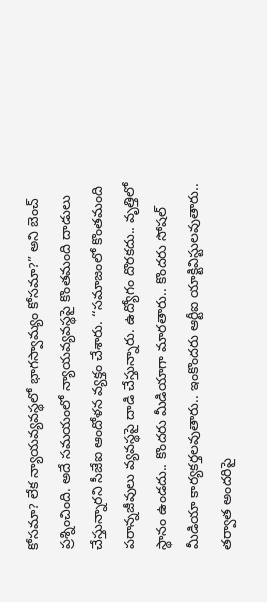కోసమా? లేక న్యాయవ్యవస్థలో భాగస్వామ్యం కోసమా?” అని బెంచ్ ప్రశ్నించింది. అదే సమయంలో న్యాయవ్యవస్థపై కొంతమంది దాడులు చేస్తున్నారని సీజేఐ ఆందోళన వ్యక్తం చేశారు. ‘‘సమాజంలో కొంతమంది పరాన్నజీవులు వ్యవస్థపై దాడి చేస్తున్నారు. ఉద్యోగం దొరకదు.. వృత్తిలో స్థానం ఉండదు.. కొందరు మీడియాగా మారతారు.. కొందరు సోషల్ మీడియా కార్యకర్తలవుతారు.. ఇంకొందరు ఆర్టీఐ యాక్టివిస్టులవుతారు.. తర్వాత అందరిపై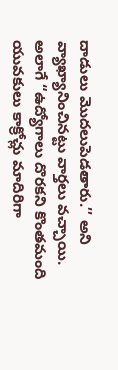దాడులు మొదలుపెడతారు.’’ అని వ్యాఖ్యానించినట్టు వార్తలు వచ్చాయి. అలాగే “ఉద్యోగాలు దొరకని కొంతమంది యువకులు కాక్రోచ్లు మాదిరిగా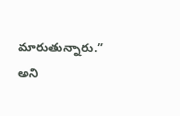మారుతున్నారు.” అని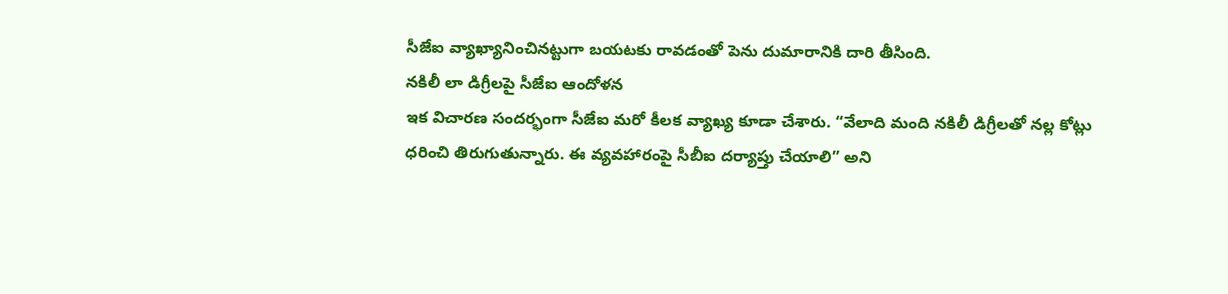సీజేఐ వ్యాఖ్యానించినట్టుగా బయటకు రావడంతో పెను దుమారానికి దారి తీసింది.
నకిలీ లా డిగ్రీలపై సీజేఐ ఆందోళన
ఇక విచారణ సందర్భంగా సీజేఐ మరో కీలక వ్యాఖ్య కూడా చేశారు. “వేలాది మంది నకిలీ డిగ్రీలతో నల్ల కోట్లు ధరించి తిరుగుతున్నారు. ఈ వ్యవహారంపై సీబీఐ దర్యాప్తు చేయాలి” అని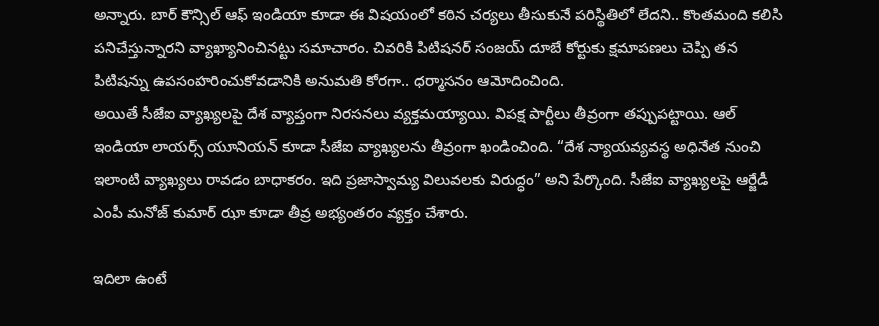అన్నారు. బార్ కౌన్సిల్ ఆఫ్ ఇండియా కూడా ఈ విషయంలో కఠిన చర్యలు తీసుకునే పరిస్థితిలో లేదని.. కొంతమంది కలిసి పనిచేస్తున్నారని వ్యాఖ్యానించినట్టు సమాచారం. చివరికి పిటిషనర్ సంజయ్ దూబే కోర్టుకు క్షమాపణలు చెప్పి తన పిటిషన్ను ఉపసంహరించుకోవడానికి అనుమతి కోరగా.. ధర్మాసనం ఆమోదించింది.
అయితే సీజేఐ వ్యాఖ్యలపై దేశ వ్యాప్తంగా నిరసనలు వ్యక్తమయ్యాయి. విపక్ష పార్టీలు తీవ్రంగా తప్పుపట్టాయి. ఆల్ ఇండియా లాయర్స్ యూనియన్ కూడా సీజేఐ వ్యాఖ్యలను తీవ్రంగా ఖండించింది. “దేశ న్యాయవ్యవస్థ అధినేత నుంచి ఇలాంటి వ్యాఖ్యలు రావడం బాధాకరం. ఇది ప్రజాస్వామ్య విలువలకు విరుద్ధం” అని పేర్కొంది. సీజేఐ వ్యాఖ్యలపై ఆర్జేడీ ఎంపీ మనోజ్ కుమార్ ఝా కూడా తీవ్ర అభ్యంతరం వ్యక్తం చేశారు.

ఇదిలా ఉంటే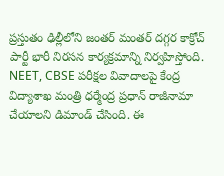ప్రస్తుతం ఢిల్లీలోని జంతర్ మంతర్ దగ్గర కాక్రోచ్ పార్టీ భారీ నిరసన కార్యక్రమాన్ని నిర్వహిస్తోంది. NEET, CBSE పరీక్షల వివాదాలపై కేంద్ర విద్యాశాఖ మంత్రి ధర్మేంద్ర ప్రధాన్ రాజీనామా చేయాలని డిమాండ్ చేసింది. ఈ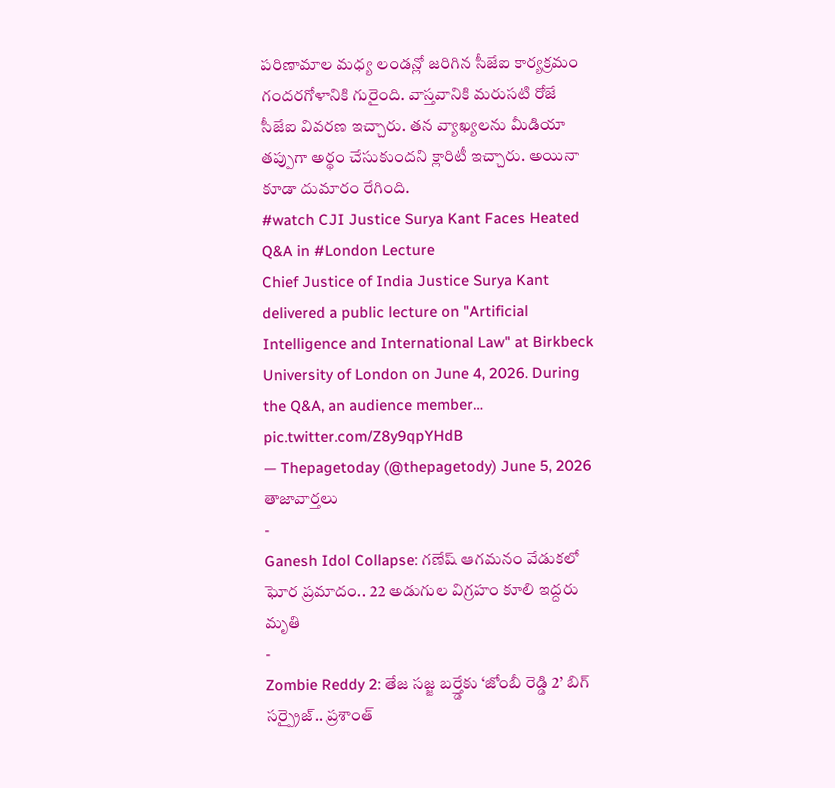పరిణామాల మధ్య లండన్లో జరిగిన సీజేఐ కార్యక్రమం గందరగోళానికి గురైంది. వాస్తవానికి మరుసటి రోజే సీజేఐ వివరణ ఇచ్చారు. తన వ్యాఖ్యలను మీడియా తప్పుగా అర్థం చేసుకుందని క్లారిటీ ఇచ్చారు. అయినా కూడా దుమారం రేగింది.
#watch CJI Justice Surya Kant Faces Heated Q&A in #London Lecture
Chief Justice of India Justice Surya Kant delivered a public lecture on "Artificial Intelligence and International Law" at Birkbeck University of London on June 4, 2026. During the Q&A, an audience member… pic.twitter.com/Z8y9qpYHdB
— Thepagetoday (@thepagetody) June 5, 2026
తాజావార్తలు
-
Ganesh Idol Collapse: గణేష్ ఆగమనం వేడుకలో ఘోర ప్రమాదం.. 22 అడుగుల విగ్రహం కూలి ఇద్దరు మృతి
-
Zombie Reddy 2: తేజ సజ్జ బర్త్డేకు ‘జోంబీ రెడ్డి 2’ బిగ్ సర్ప్రైజ్.. ప్రశాంత్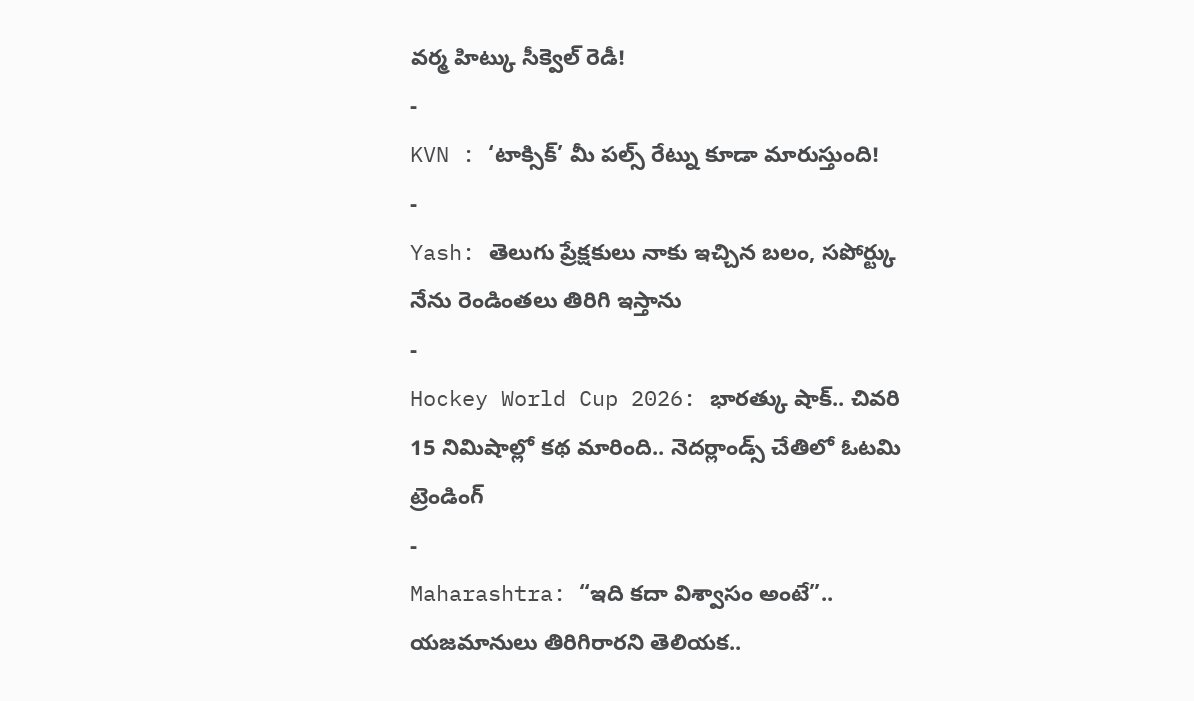వర్మ హిట్కు సీక్వెల్ రెడీ!
-
KVN : ‘టాక్సిక్’ మీ పల్స్ రేట్ను కూడా మారుస్తుంది!
-
Yash: తెలుగు ప్రేక్షకులు నాకు ఇచ్చిన బలం, సపోర్ట్కు నేను రెండింతలు తిరిగి ఇస్తాను
-
Hockey World Cup 2026: భారత్కు షాక్.. చివరి 15 నిమిషాల్లో కథ మారింది.. నెదర్లాండ్స్ చేతిలో ఓటమి
ట్రెండింగ్
-
Maharashtra: “ఇది కదా విశ్వాసం అంటే”.. యజమానులు తిరిగిరారని తెలియక..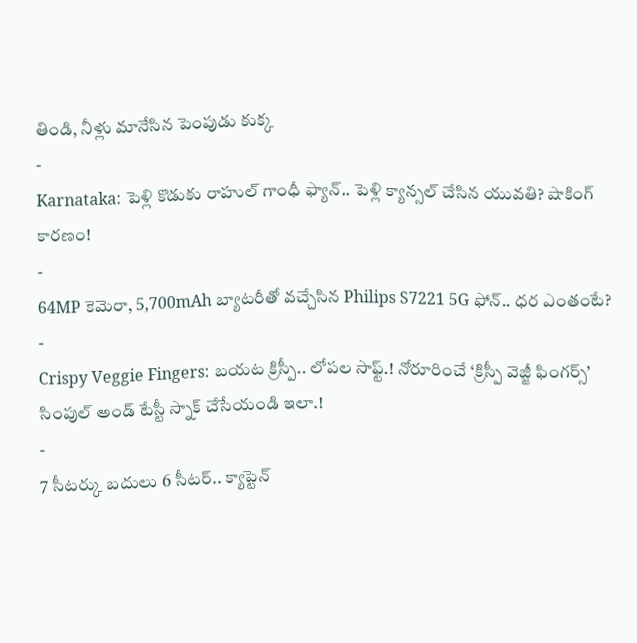తిండి, నీళ్లు మానేసిన పెంపుడు కుక్క
-
Karnataka: పెళ్లి కొడుకు రాహుల్ గాంధీ ఫ్యాన్.. పెళ్లి క్యాన్సల్ చేసిన యువతి? షాకింగ్ కారణం!
-
64MP కెమెరా, 5,700mAh బ్యాటరీతో వచ్చేసిన Philips S7221 5G ఫోన్.. ధర ఎంతంటే?
-
Crispy Veggie Fingers: బయట క్రిస్పీ.. లోపల సాఫ్ట్.! నోరూరించే ‘క్రిస్పీ వెజ్జీ ఫింగర్స్’ సింపుల్ అండ్ టేస్టీ స్నాక్ చేసేయండి ఇలా.!
-
7 సీటర్కు బదులు 6 సీటర్.. క్యాప్టెన్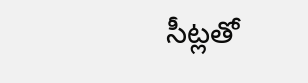సీట్లతో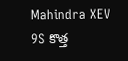Mahindra XEV 9S కొత్త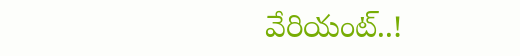వేరియంట్..!